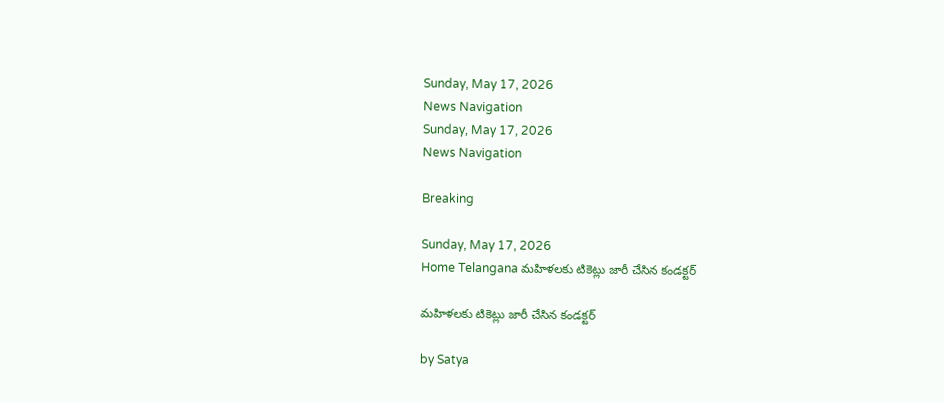Sunday, May 17, 2026
News Navigation
Sunday, May 17, 2026
News Navigation

Breaking

Sunday, May 17, 2026
Home Telangana మహిళలకు టికెట్లు జారీ చేసిన కండక్టర్

మహిళలకు టికెట్లు జారీ చేసిన కండక్టర్

by Satya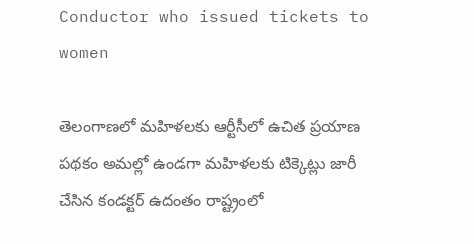Conductor who issued tickets to women

తెలంగాణలో మహిళలకు ఆర్టీసీలో ఉచిత ప్రయాణ పథకం అమల్లో ఉండగా మహిళలకు టిక్కెట్లు జారీ చేసిన కండక్టర్ ఉదంతం రాష్ట్రంలో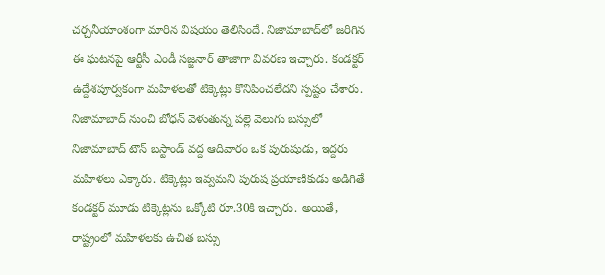చర్చనీయాంశంగా మారిన విషయం తెలిసిందే. నిజామాబాద్‌లో జరిగిన ఈ ఘటనపై ఆర్టీసీ ఎండీ సజ్జనార్ తాజాగా వివరణ ఇచ్చారు. కండక్టర్ ఉద్దేశపూర్వకంగా మహిళలతో టిక్కెట్లు కొనిపించలేదని స్పష్టం చేశారు. నిజామాబాద్ నుంచి బోధన్ వెళుతున్న పల్లె వెలుగు బస్సులో నిజామాబాద్ టౌన్ బస్టాండ్ వద్ద ఆదివారం ఒక పురుషుడు, ఇద్దరు మహిళలు ఎక్కారు. టిక్కెట్లు ఇవ్వమని పురుష ప్రయాణికుడు అడిగితే కండక్టర్ మూడు టిక్కెట్లను ఒక్కోటి రూ.30కి ఇచ్చారు. అయితే, రాష్ట్రంలో మహిళలకు ఉచిత బస్సు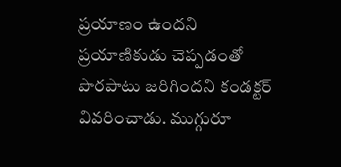ప్రయాణం ఉందని ప్రయాణికుడు చెప్పడంతో పొరపాటు జరిగిందని కండక్టర్ వివరించాడు. ముగ్గురూ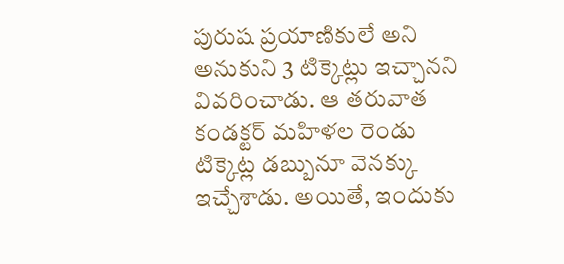పురుష ప్రయాణికులే అని అనుకుని 3 టిక్కెట్లు ఇచ్చానని వివరించాడు. ఆ తరువాత కండక్టర్ మహిళల రెండు టిక్కెట్ల డబ్బునూ వెనక్కు ఇచ్చేశాడు. అయితే, ఇందుకు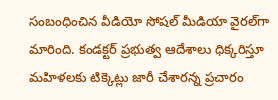సంబంధించిన వీడియో సోషల్ మీడియా వైరల్‌గా మారింది. కండక్టర్ ప్రభుత్వ ఆదేశాలు ధిక్కరిస్తూ మహిళలకు టిక్కెట్లు జారీ చేశారన్న ప్రచారం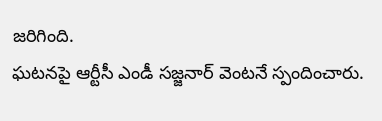జరిగింది.
ఘటనపై ఆర్టీసీ ఎండీ సజ్జనార్ వెంటనే స్పందించారు.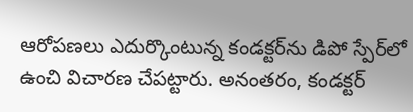ఆరోపణలు ఎదుర్కొంటున్న కండక్టర్‌ను డిపో స్పేర్‌లో ఉంచి విచారణ చేపట్టారు. అనంతరం, కండక్టర్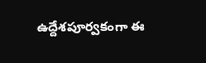ఉద్దేశపూర్వకంగా ఈ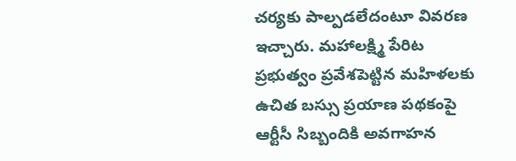చర్యకు పాల్పడలేదంటూ వివరణ ఇచ్చారు. మహాలక్ష్మి పేరిట ప్రభుత్వం ప్రవేశపెట్టిన మహిళలకు ఉచిత బస్సు ప్రయాణ పథకంపై ఆర్టీసీ సిబ్బందికి అవగాహన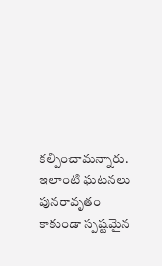కల్పించామన్నారు. ఇలాంటి ఘటనలు పునరావృతం కాకుండా స్పష్టమైన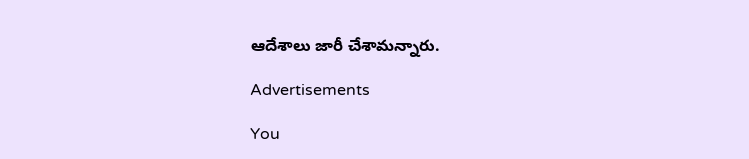ఆదేశాలు జారీ చేశామన్నారు.

Advertisements

You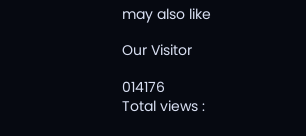may also like

Our Visitor

014176
Total views :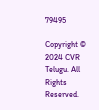79495

Copyright © 2024 CVR Telugu. All Rights Reserved.